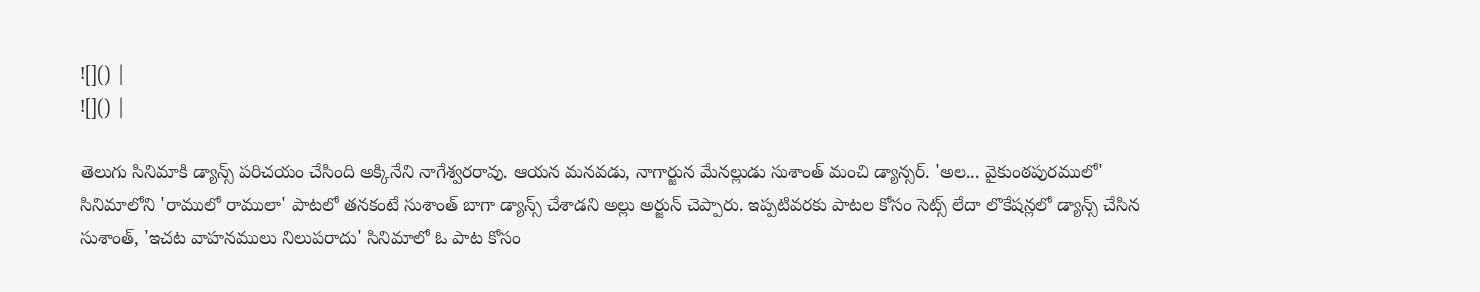![]() |
![]() |

తెలుగు సినిమాకి డ్యాన్స్ పరిచయం చేసింది అక్కినేని నాగేశ్వరరావు. ఆయన మనవడు, నాగార్జున మేనల్లుడు సుశాంత్ మంచి డ్యాన్సర్. 'అల... వైకుంఠపురములో' సినిమాలోని 'రాములో రాములా' పాటలో తనకంటే సుశాంత్ బాగా డ్యాన్స్ చేశాడని అల్లు అర్జున్ చెప్పారు. ఇప్పటివరకు పాటల కోసం సెట్స్ లేదా లొకేషన్లలో డ్యాన్స్ చేసిన సుశాంత్, 'ఇచట వాహనములు నిలుపరాదు' సినిమాలో ఓ పాట కోసం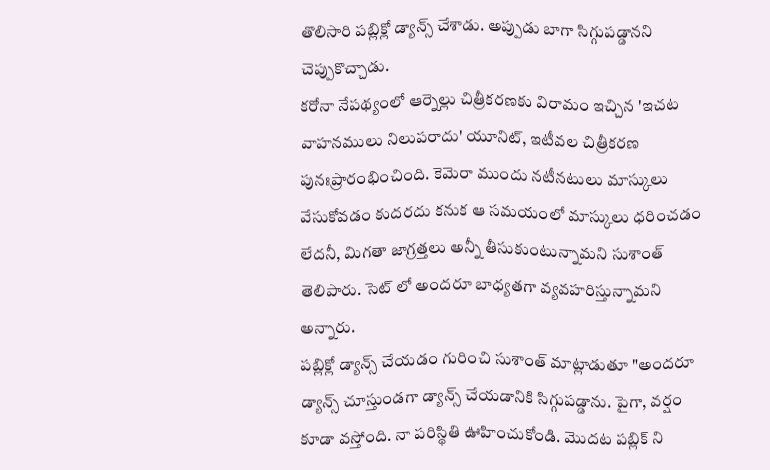తొలిసారి పబ్లిక్లో డ్యాన్స్ చేశాడు. అప్పుడు బాగా సిగ్గుపడ్డానని చెప్పుకొచ్చాడు.
కరోనా నేపథ్యంలో ఆర్నెల్లు చిత్రీకరణకు విరామం ఇచ్చిన 'ఇచట వాహనములు నిలుపరాదు' యూనిట్, ఇటీవల చిత్రీకరణ పునఃప్రారంభించింది. కెమెరా ముందు నటీనటులు మాస్కులు వేసుకోవడం కుదరదు కనుక ఆ సమయంలో మాస్కులు ధరించడం లేదనీ, మిగతా జాగ్రత్తలు అన్నీ తీసుకుంటున్నామని సుశాంత్ తెలిపారు. సెట్ లో అందరూ బాధ్యతగా వ్యవహరిస్తున్నామని అన్నారు.
పబ్లిక్లో డ్యాన్స్ చేయడం గురించి సుశాంత్ మాట్లాడుతూ "అందరూ డ్యాన్స్ చూస్తుండగా డ్యాన్స్ చేయడానికి సిగ్గుపడ్డాను. పైగా, వర్షం కూడా వస్తోంది. నా పరిస్థితి ఊహించుకోండి. మొదట పబ్లిక్ ని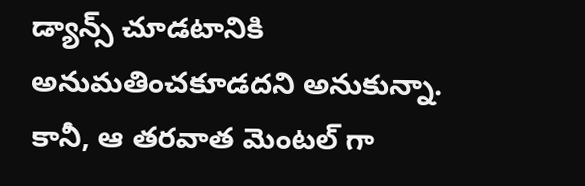డ్యాన్స్ చూడటానికి అనుమతించకూడదని అనుకున్నా. కానీ, ఆ తరవాత మెంటల్ గా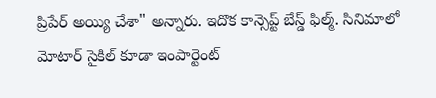ప్రిపేర్ అయ్యి చేశా" అన్నారు. ఇదొక కాన్సెప్ట్ బేస్డ్ ఫిల్మ్. సినిమాలో మోటార్ సైకిల్ కూడా ఇంపార్టెంట్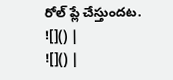రోల్ ప్లే చేస్తుందట.
![]() |
![]() |